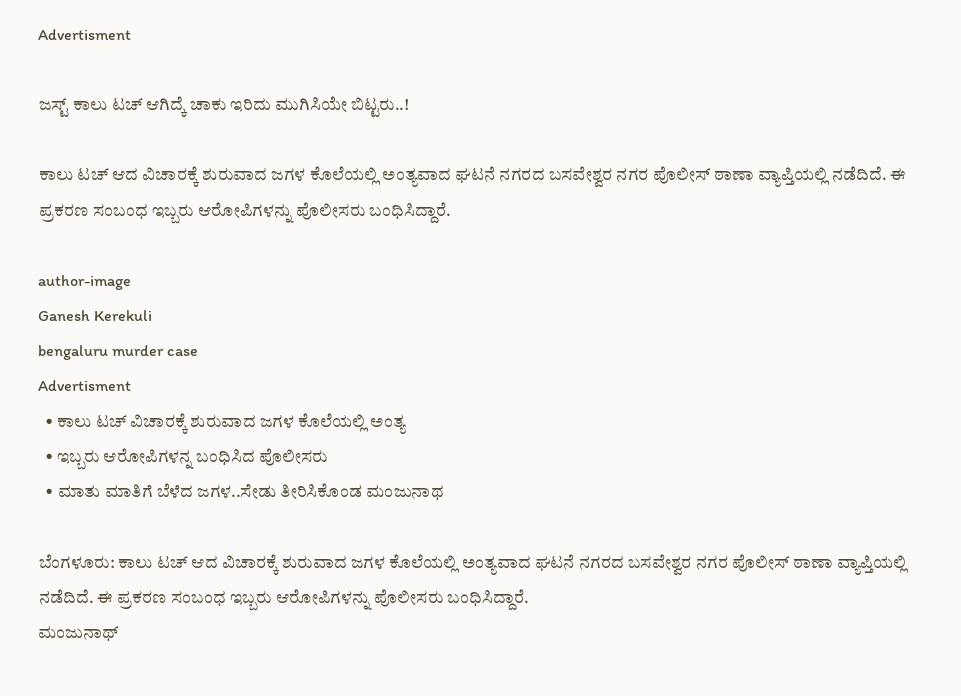Advertisment

ಜಸ್ಟ್ ಕಾಲು ಟಚ್ ಆಗಿದ್ಕೆ ಚಾಕು ಇರಿದು ಮುಗಿಸಿಯೇ ಬಿಟ್ಟರು..!

ಕಾಲು ಟಚ್ ಆದ ವಿಚಾರಕ್ಕೆ ಶುರುವಾದ ಜಗಳ ಕೊಲೆಯಲ್ಲಿ ಅಂತ್ಯವಾದ ಘಟನೆ ನಗರದ ಬಸವೇಶ್ವರ ನಗರ ಪೊಲೀಸ್ ಠಾಣಾ ವ್ಯಾಪ್ತಿಯಲ್ಲಿ ನಡೆದಿದೆ. ಈ ಪ್ರಕರಣ ಸಂಬಂಧ ಇಬ್ಬರು ಆರೋಪಿಗಳನ್ನು ಪೊಲೀಸರು ಬಂಧಿಸಿದ್ದಾರೆ.

author-image
Ganesh Kerekuli
bengaluru murder case
Advertisment
  • ಕಾಲು ಟಚ್ ವಿಚಾರಕ್ಕೆ ಶುರುವಾದ ಜಗಳ ಕೊಲೆಯಲ್ಲಿ ಅಂತ್ಯ
  • ಇಬ್ಬರು ಆರೋಪಿಗಳನ್ನ ಬಂಧಿಸಿದ ಪೊಲೀಸರು
  • ಮಾತು ಮಾತಿಗೆ ಬೆಳೆದ ಜಗಳ..ಸೇಡು ತೀರಿಸಿಕೊಂಡ ಮಂಜುನಾಥ

ಬೆಂಗಳೂರು: ಕಾಲು ಟಚ್ ಆದ ವಿಚಾರಕ್ಕೆ ಶುರುವಾದ ಜಗಳ ಕೊಲೆಯಲ್ಲಿ ಅಂತ್ಯವಾದ ಘಟನೆ ನಗರದ ಬಸವೇಶ್ವರ ನಗರ ಪೊಲೀಸ್ ಠಾಣಾ ವ್ಯಾಪ್ತಿಯಲ್ಲಿ ನಡೆದಿದೆ. ಈ ಪ್ರಕರಣ ಸಂಬಂಧ ಇಬ್ಬರು ಆರೋಪಿಗಳನ್ನು ಪೊಲೀಸರು ಬಂಧಿಸಿದ್ದಾರೆ.
ಮಂಜುನಾಥ್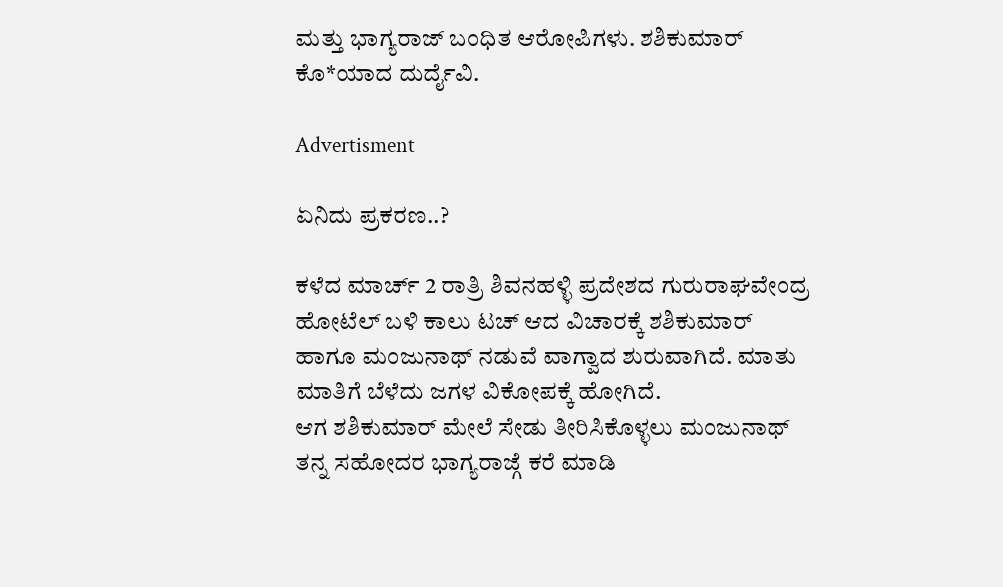ಮತ್ತು ಭಾಗ್ಯರಾಜ್ ಬಂಧಿತ ಆರೋಪಿಗಳು. ಶಶಿಕುಮಾರ್ ಕೊ*ಯಾದ ದುರ್ದೈವಿ.

Advertisment

ಏನಿದು ಪ್ರಕರಣ..?

ಕಳೆದ ಮಾರ್ಚ್ 2 ರಾತ್ರಿ ಶಿವನಹಳ್ಳಿ ಪ್ರದೇಶದ ಗುರುರಾಘವೇಂದ್ರ ಹೋಟೆಲ್ ಬಳಿ ಕಾಲು ಟಚ್ ಆದ ವಿಚಾರಕ್ಕೆ ಶಶಿಕುಮಾರ್ ಹಾಗೂ ಮಂಜುನಾಥ್ ನಡುವೆ ವಾಗ್ವಾದ ಶುರುವಾಗಿದೆ. ಮಾತು ಮಾತಿಗೆ ಬೆಳೆದು ಜಗಳ ವಿಕೋಪಕ್ಕೆ ಹೋಗಿದೆ.
ಆಗ ಶಶಿಕುಮಾರ್ ಮೇಲೆ ಸೇಡು ತೀರಿಸಿಕೊಳ್ಳಲು ಮಂಜುನಾಥ್ ತನ್ನ ಸಹೋದರ ಭಾಗ್ಯರಾಜ್ಗೆ ಕರೆ ಮಾಡಿ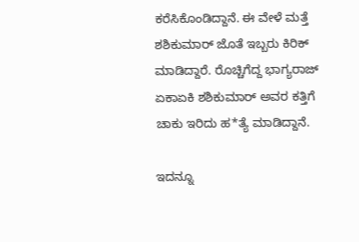ಕರೆಸಿಕೊಂಡಿದ್ದಾನೆ. ಈ ವೇಳೆ ಮತ್ತೆ ಶಶಿಕುಮಾರ್ ಜೊತೆ ಇಬ್ಬರು ಕಿರಿಕ್ ಮಾಡಿದ್ದಾರೆ. ರೊಚ್ಚಿಗೆದ್ದ ಭಾಗ್ಯರಾಜ್ ಏಕಾಏಕಿ ಶಶಿಕುಮಾರ್ ಅವರ ಕತ್ತಿಗೆ ಚಾಕು ಇರಿದು ಹ*ತ್ಯೆ ಮಾಡಿದ್ದಾನೆ.

ಇದನ್ನೂ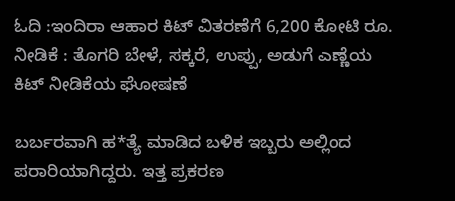ಓದಿ :ಇಂದಿರಾ ಆಹಾರ ಕಿಟ್‌ ವಿತರಣೆಗೆ 6,200 ಕೋಟಿ ರೂ. ನೀಡಿಕೆ : ತೊಗರಿ ಬೇಳೆ, ಸಕ್ಕರೆ, ಉಪ್ಪು, ಅಡುಗೆ ಎಣ್ಣೆಯ ಕಿಟ್‌ ನೀಡಿಕೆಯ ಘೋಷಣೆ

ಬರ್ಬರವಾಗಿ ಹ*ತ್ಯೆ ಮಾಡಿದ ಬಳಿಕ ಇಬ್ಬರು ಅಲ್ಲಿಂದ ಪರಾರಿಯಾಗಿದ್ದರು. ಇತ್ತ ಪ್ರಕರಣ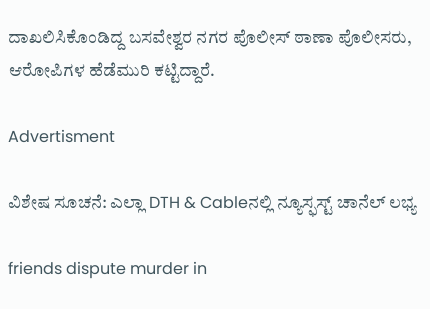ದಾಖಲಿಸಿಕೊಂಡಿದ್ದ ಬಸವೇಶ್ವರ ನಗರ ಪೊಲೀಸ್ ಠಾಣಾ ಪೊಲೀಸರು, ಆರೋಪಿಗಳ ಹೆಡೆಮುರಿ ಕಟ್ಟಿದ್ದಾರೆ.

Advertisment

ವಿಶೇಷ ಸೂಚನೆ: ಎಲ್ಲಾ DTH & Cableನಲ್ಲಿ ನ್ಯೂಸ್ಫಸ್ಟ್ ಚಾನೆಲ್ ಲಭ್ಯ

friends dispute murder in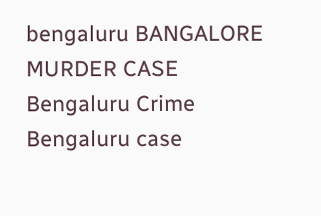bengaluru BANGALORE MURDER CASE Bengaluru Crime Bengaluru case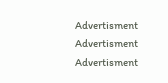Advertisment
Advertisment
Advertisment